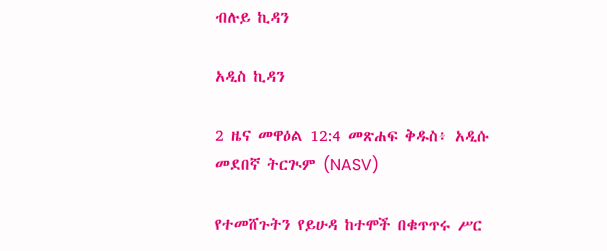ብሉይ ኪዳን

አዲስ ኪዳን

2 ዜና መዋዕል 12:4 መጽሐፍ ቅዱስ፥ አዲሱ መደበኛ ትርጒም (NASV)

የተመሸጉትን የይሁዳ ከተሞች በቁጥጥሩ ሥር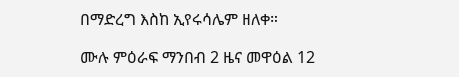በማድረግ እስከ ኢየሩሳሌም ዘለቀ።

ሙሉ ምዕራፍ ማንበብ 2 ዜና መዋዕል 12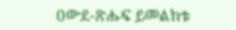ዐውደ-ጽሑፍ ይመልከቱ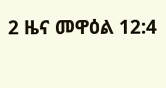2 ዜና መዋዕል 12:4